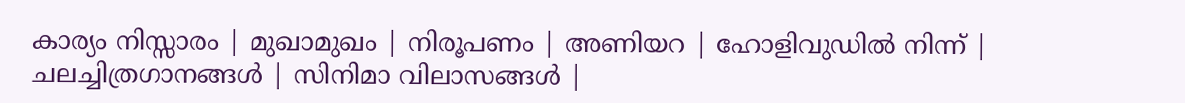കാര്യം നിസ്സാരം | മുഖാമുഖം | നിരൂപണം | അണിയറ | ഹോളിവുഡില്‍ നിന്ന്‌ | ചലച്ചിത്രഗാനങ്ങള്‍ | സിനിമാ വിലാസങ്ങള്‍ |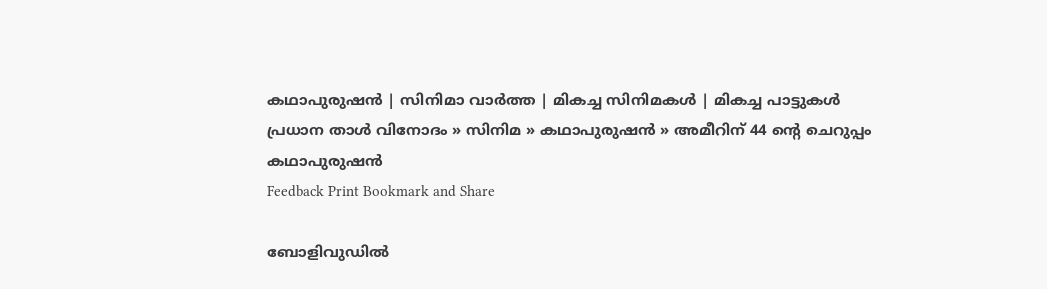കഥാപുരുഷന്‍ | സിനിമാ വാര്‍ത്ത | മികച്ച സിനിമകള്‍ | മികച്ച പാട്ടുകള്‍
പ്രധാന താള്‍ വിനോദം » സിനിമ » കഥാപുരുഷന്‍ » അമീറിന് 44 ന്‍റെ ചെറുപ്പം
കഥാപുരുഷന്‍
Feedback Print Bookmark and Share

ബോളിവുഡില്‍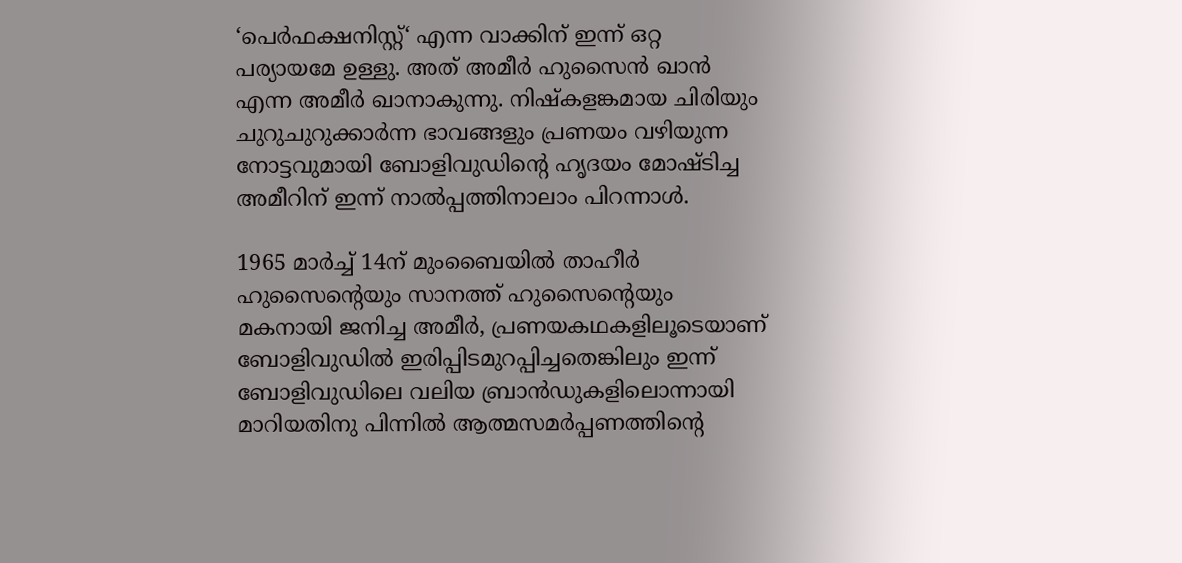‘പെര്‍ഫക്ഷനിസ്റ്റ്‘ എന്ന വാക്കിന് ഇന്ന് ഒറ്റ പര്യായമേ ഉള്ളു. അത് അമീര്‍ ഹുസൈന്‍ ഖാന്‍ എന്ന അമീര്‍ ഖാനാകുന്നു. നിഷ്കളങ്കമായ ചിരിയും ചുറുചുറുക്കാര്‍ന്ന ഭാവങ്ങളും പ്രണയം വഴിയുന്ന നോട്ടവുമായി ബോളിവുഡിന്‍റെ ഹൃദയം മോഷ്ടിച്ച അമീറിന് ഇന്ന് നാല്‍പ്പത്തിനാലാം പിറന്നാള്‍.

1965 മാര്‍ച്ച് 14ന് മുംബൈയില്‍ താഹീര്‍ ഹുസൈന്‍റെയും സാനത്ത്‌ ഹുസൈന്‍റെയും മകനായി ജനിച്ച അമീര്‍, പ്രണയകഥകളിലൂടെയാണ് ബോളിവുഡില്‍ ഇരിപ്പിടമുറപ്പിച്ചതെങ്കിലും ഇന്ന് ബോളിവുഡിലെ വലിയ ബ്രാന്‍ഡുകളിലൊന്നായി മാറിയതിനു പിന്നില്‍ ആത്മസമര്‍പ്പണത്തിന്‍റെ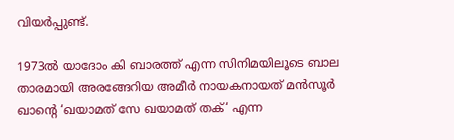വിയര്‍പ്പുണ്ട്.

1973ല്‍ യാദോം കി ബാരത്ത്‌ എന്ന സിനിമയിലൂടെ ബാല താരമായി അരങ്ങേറിയ അമീര്‍ നായകനായത് മന്‍സൂര്‍ ഖാന്‍റെ ‘ഖയാമത്‌ സേ ഖയാമത്‌ തക്‌‘ എന്ന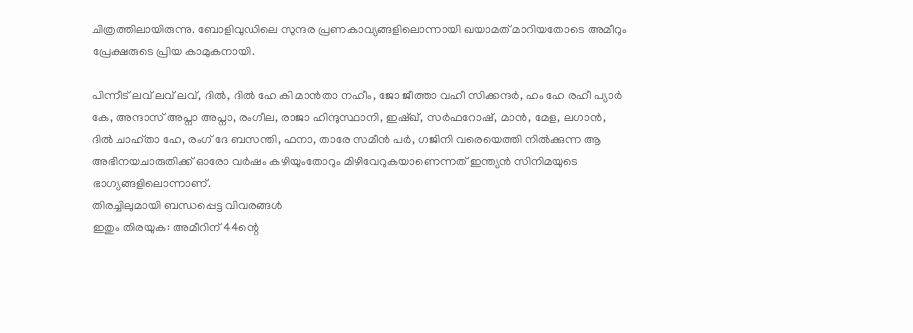ചിത്രത്തിലായിരുന്നു. ബോളിവുഡിലെ സുന്ദര പ്രണകാവ്യങ്ങളിലൊന്നായി ഖയാമത് മാറിയതോടെ അമീറും പ്രേക്ഷരുടെ പ്രിയ കാമുകനായി.

പിന്നീട് ലവ്‌ ലവ്‌ ലവ്‌, ദില്‍, ദില്‍ ഹേ കി മാന്‍താ നഹീം, ജോ ജീത്താ വഹീ സിക്കന്ദര്‍, ഹം ഹേ രഹീ പ്യാര്‍ കേ, അന്ദാസ്‌ അപ്നാ അപ്നാ, രംഗീല, രാജാ ഹിന്ദുസ്ഥാനി, ഇഷ്ഖ്‌, സര്‍ഫറോഷ്‌, മാന്‍, മേള, ലഗാന്‍, ദില്‍ ചാഹ്‌താ ഹേ, രംഗ്‌ ദേ ബസന്തി, ഫനാ, താരേ സമീന്‍ പര്‍, ഗജിനി വരെയെത്തി നില്‍ക്കുന്ന ആ‍ അഭിനയചാരുതിക്ക് ഓരോ വര്‍ഷം കഴിയും‌തോറും മിഴിവേറുകയാണെന്നത് ഇന്ത്യന്‍ സിനിമയുടെ ഭാഗ്യങ്ങളിലൊന്നാണ്.
തിരച്ചിലുമായി ബന്ധപ്പെട്ട വിവരങ്ങള്‍
ഇതും തിരയുക: അമീറിന് 44ന്റെ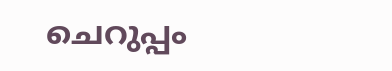ചെറുപ്പം